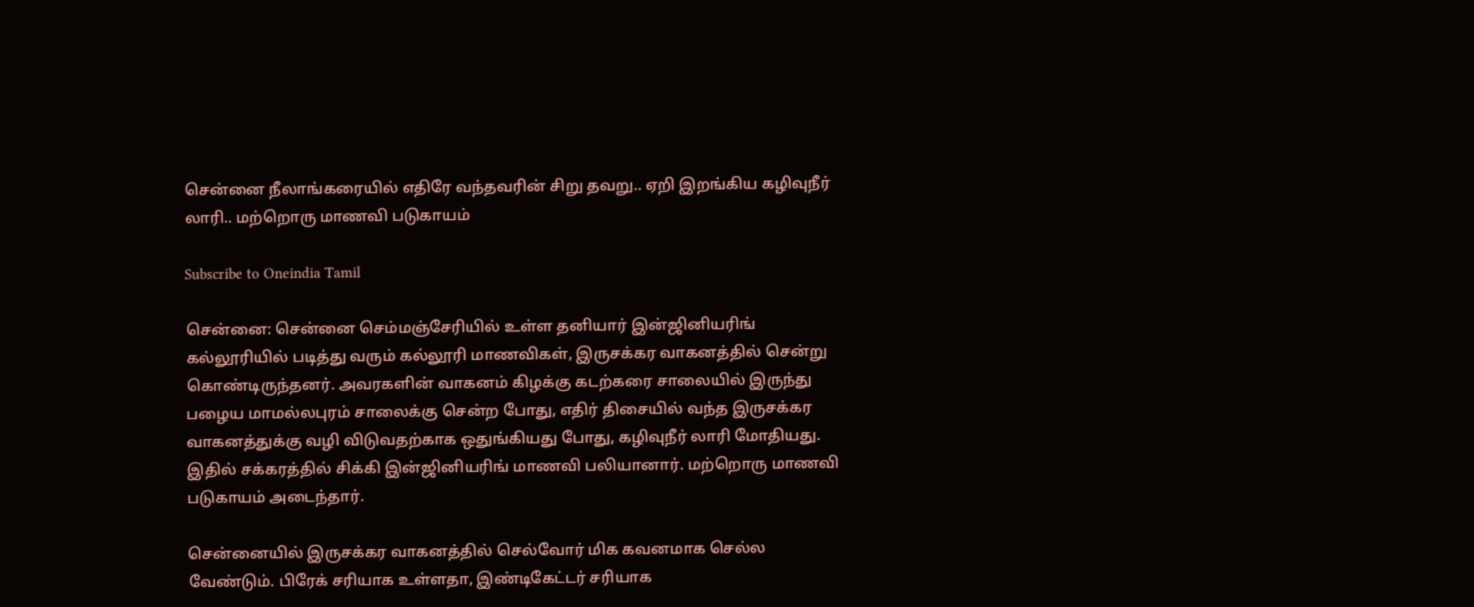சென்னை நீலாங்கரையில் எதிரே வந்தவரின் சிறு தவறு.. ஏறி இறங்கிய கழிவுநீர் லாரி.. மற்றொரு மாணவி படுகாயம்

Subscribe to Oneindia Tamil

சென்னை: சென்னை செம்மஞ்சேரியில் உள்ள தனியார் இன்ஜினியரிங் கல்லூரியில் படித்து வரும் கல்லூரி மாணவிகள், இருசக்கர வாகனத்தில் சென்று கொண்டிருந்தனர். அவரகளின் வாகனம் கிழக்கு கடற்கரை சாலையில் இருந்து பழைய மாமல்லபுரம் சாலைக்கு சென்ற போது, எதிர் திசையில் வந்த இருசக்கர வாகனத்துக்கு வழி விடுவதற்காக ஒதுங்கியது போது, கழிவுநீர் லாரி மோதியது. இதில் சக்கரத்தில் சிக்கி இன்ஜினியரிங் மாணவி பலியானார். மற்றொரு மாணவி படுகாயம் அடைந்தார்.

சென்னையில் இருசக்கர வாகனத்தில் செல்வோர் மிக கவனமாக செல்ல வேண்டும். பிரேக் சரியாக உள்ளதா, இண்டிகேட்டர் சரியாக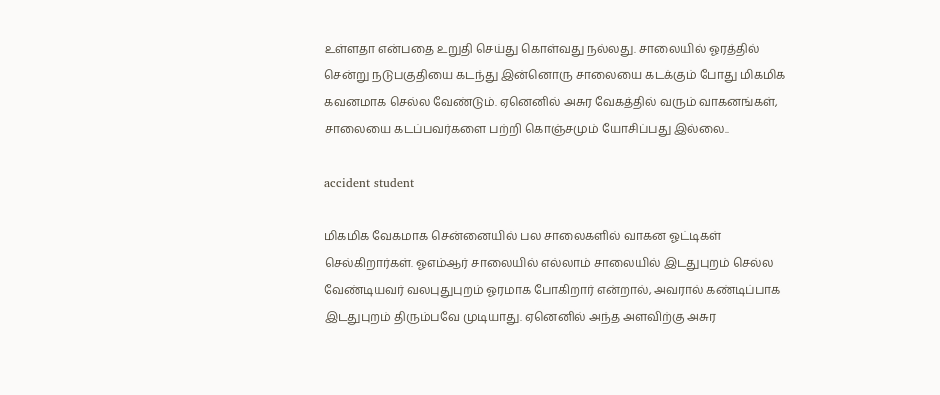உள்ளதா என்பதை உறுதி செய்து கொள்வது நல்லது. சாலையில் ஓரத்தில் சென்று நடுபகுதியை கடந்து இன்னொரு சாலையை கடக்கும் போது மிகமிக கவனமாக செல்ல வேண்டும். ஏனெனில் அசுர வேகத்தில் வரும் வாகனங்கள், சாலையை கடப்பவர்களை பற்றி கொஞ்சமும் யோசிப்பது இல்லை..

accident student

மிகமிக வேகமாக சென்னையில் பல சாலைகளில் வாகன ஓட்டிகள் செல்கிறார்கள். ஓஎம்ஆர் சாலையில் எல்லாம் சாலையில் இடதுபுறம் செல்ல வேண்டியவர் வலபுதுபுறம் ஓரமாக போகிறார் என்றால், அவரால் கண்டிப்பாக இடதுபுறம் திரும்பவே முடியாது. ஏனெனில் அந்த அளவிற்கு அசுர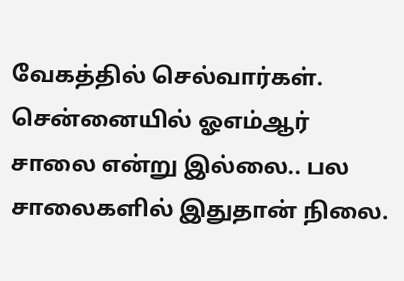வேகத்தில் செல்வார்கள். சென்னையில் ஓஎம்ஆர் சாலை என்று இல்லை.. பல சாலைகளில் இதுதான் நிலை.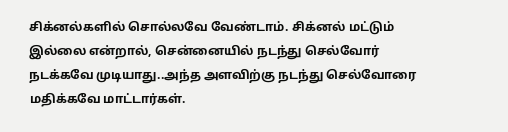சிக்னல்களில் சொல்லவே வேண்டாம். சிக்னல் மட்டும் இல்லை என்றால், சென்னையில் நடந்து செல்வோர் நடக்கவே முடியாது..அந்த அளவிற்கு நடந்து செல்வோரை மதிக்கவே மாட்டார்கள்.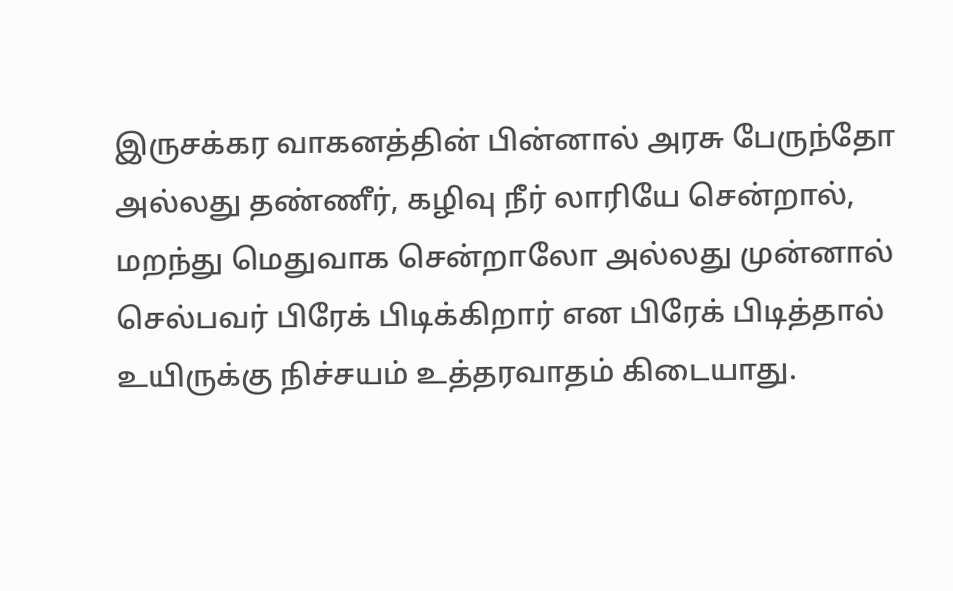இருசக்கர வாகனத்தின் பின்னால் அரசு பேருந்தோ அல்லது தண்ணீர், கழிவு நீர் லாரியே சென்றால், மறந்து மெதுவாக சென்றாலோ அல்லது முன்னால் செல்பவர் பிரேக் பிடிக்கிறார் என பிரேக் பிடித்தால் உயிருக்கு நிச்சயம் உத்தரவாதம் கிடையாது.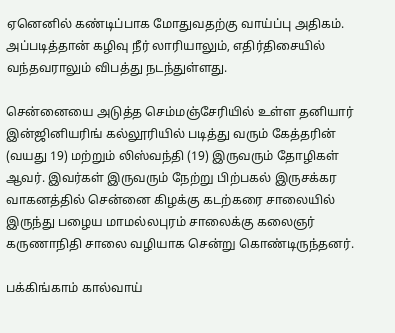ஏனெனில் கண்டிப்பாக மோதுவதற்கு வாய்ப்பு அதிகம். அப்படித்தான் கழிவு நீர் லாரியாலும், எதிர்திசையில் வந்தவராலும் விபத்து நடந்துள்ளது.

சென்னையை அடுத்த செம்மஞ்சேரியில் உள்ள தனியார் இன்ஜினியரிங் கல்லூரியில் படித்து வரும் கேத்தரின் (வயது 19) மற்றும் லிஸ்வந்தி (19) இருவரும் தோழிகள் ஆவர். இவர்கள் இருவரும் நேற்று பிற்பகல் இருசக்கர வாகனத்தில் சென்னை கிழக்கு கடற்கரை சாலையில் இருந்து பழைய மாமல்லபுரம் சாலைக்கு கலைஞர் கருணாநிதி சாலை வழியாக சென்று கொண்டிருந்தனர்.

பக்கிங்காம் கால்வாய்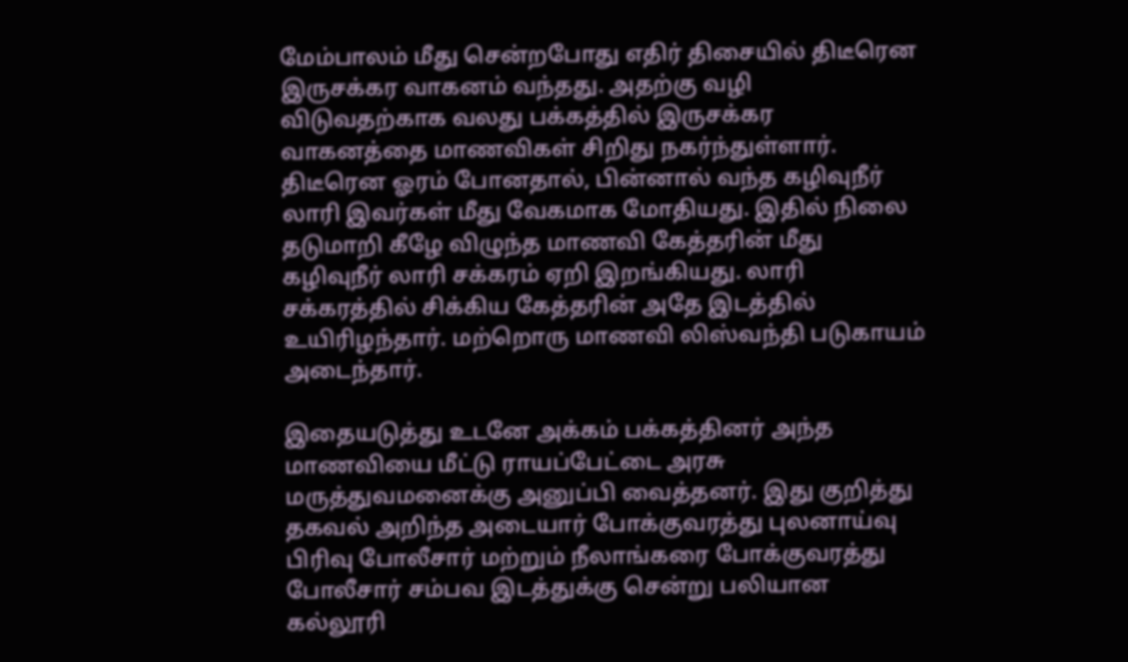மேம்பாலம் மீது சென்றபோது எதிர் திசையில் திடீரென இருசக்கர வாகனம் வந்தது. அதற்கு வழி விடுவதற்காக வலது பக்கத்தில் இருசக்கர வாகனத்தை மாணவிகள் சிறிது நகர்ந்துள்ளார். திடீரென ஓரம் போனதால், பின்னால் வந்த கழிவுநீர் லாரி இவர்கள் மீது வேகமாக மோதியது. இதில் நிலை தடுமாறி கீழே விழுந்த மாணவி கேத்தரின் மீது கழிவுநீர் லாரி சக்கரம் ஏறி இறங்கியது. லாரி சக்கரத்தில் சிக்கிய கேத்தரின் அதே இடத்தில் உயிரிழந்தார். மற்றொரு மாணவி லிஸ்வந்தி படுகாயம் அடைந்தார்.

இதையடுத்து உடனே அக்கம் பக்கத்தினர் அந்த மாணவியை மீட்டு ராயப்பேட்டை அரசு மருத்துவமனைக்கு அனுப்பி வைத்தனர். இது குறித்து தகவல் அறிந்த அடையார் போக்குவரத்து புலனாய்வு பிரிவு போலீசார் மற்றும் நீலாங்கரை போக்குவரத்து போலீசார் சம்பவ இடத்துக்கு சென்று பலியான கல்லூரி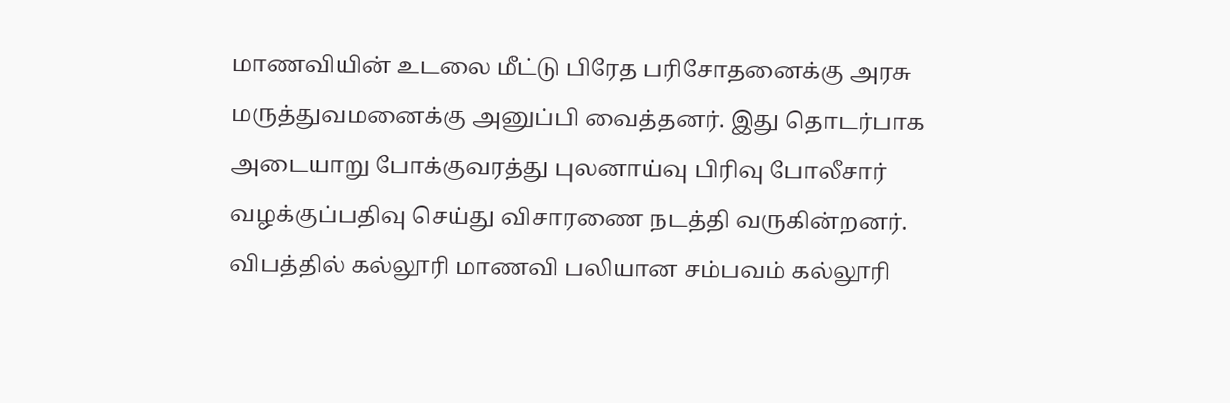மாணவியின் உடலை மீட்டு பிரேத பரிசோதனைக்கு அரசு மருத்துவமனைக்கு அனுப்பி வைத்தனர். இது தொடர்பாக அடையாறு போக்குவரத்து புலனாய்வு பிரிவு போலீசார் வழக்குப்பதிவு செய்து விசாரணை நடத்தி வருகின்றனர். விபத்தில் கல்லூரி மாணவி பலியான சம்பவம் கல்லூரி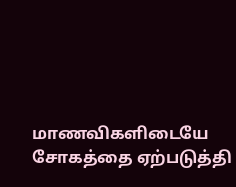மாணவிகளிடையே சோகத்தை ஏற்படுத்தி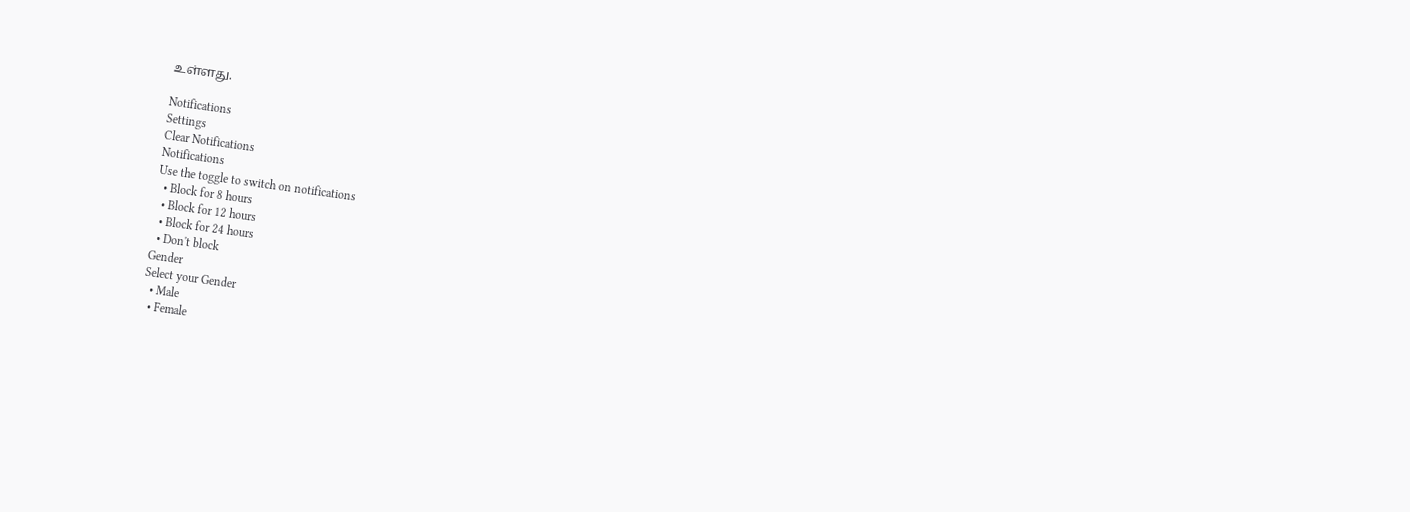உள்ளது.

Notifications
Settings
Clear Notifications
Notifications
Use the toggle to switch on notifications
  • Block for 8 hours
  • Block for 12 hours
  • Block for 24 hours
  • Don't block
Gender
Select your Gender
  • Male
  • Female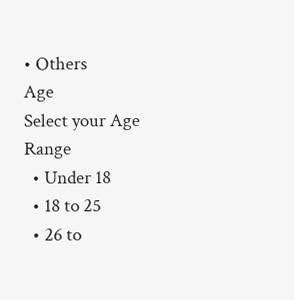• Others
Age
Select your Age Range
  • Under 18
  • 18 to 25
  • 26 to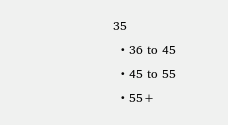35
  • 36 to 45
  • 45 to 55
  • 55+